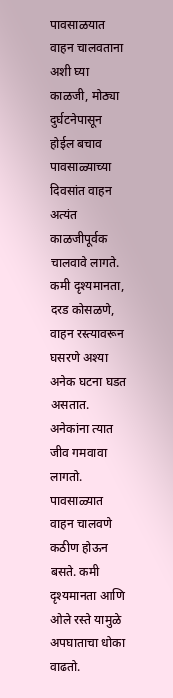पावसाळयात वाहन चालवताना अशी घ्या काळजी, मोठ्या दुर्घटनेपासून होईल बचाव
पावसाळ्याच्या दिवसांत वाहन अत्यंत काळजीपूर्वक चालवावे लागते. कमी दृश्यमानता, दरड कोसळणे, वाहन रस्त्यावरून घसरणे अश्या अनेक घटना घडत असतात.
अनेकांना त्यात जीव गमवावा लागतो. पावसाळ्यात वाहन चालवणे कठीण होऊन बसते. कमी दृश्यमानता आणि ओले रस्ते यामुळे अपघाताचा धोका वाढतो.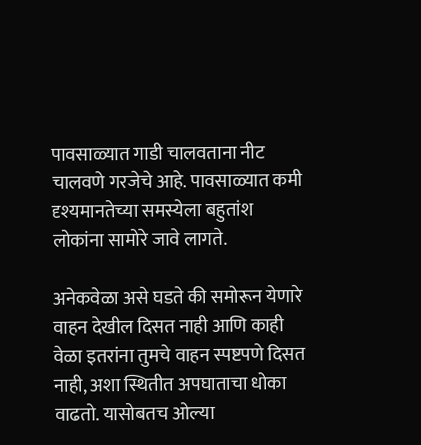पावसाळ्यात गाडी चालवताना नीट चालवणे गरजेचे आहे. पावसाळ्यात कमी दृश्यमानतेच्या समस्येला बहुतांश लोकांना सामोरे जावे लागते.

अनेकवेळा असे घडते की समोरून येणारे वाहन देखील दिसत नाही आणि काही वेळा इतरांना तुमचे वाहन स्पष्टपणे दिसत नाही, अशा स्थितीत अपघाताचा धोका वाढतो. यासोबतच ओल्या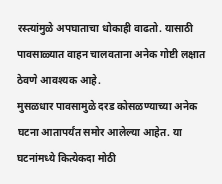रस्त्यांमुळे अपघाताचा धोकाही वाढतो. यासाठी पावसाळ्यात वाहन चालवताना अनेक गोष्टी लक्षात ठेवणे आवश्यक आहे.
मुसळधार पावसामुळे दरड कोसळण्याच्या अनेक घटना आतापर्यंत समोर आलेल्या आहेत. या घटनांमध्ये कित्येकदा मोठी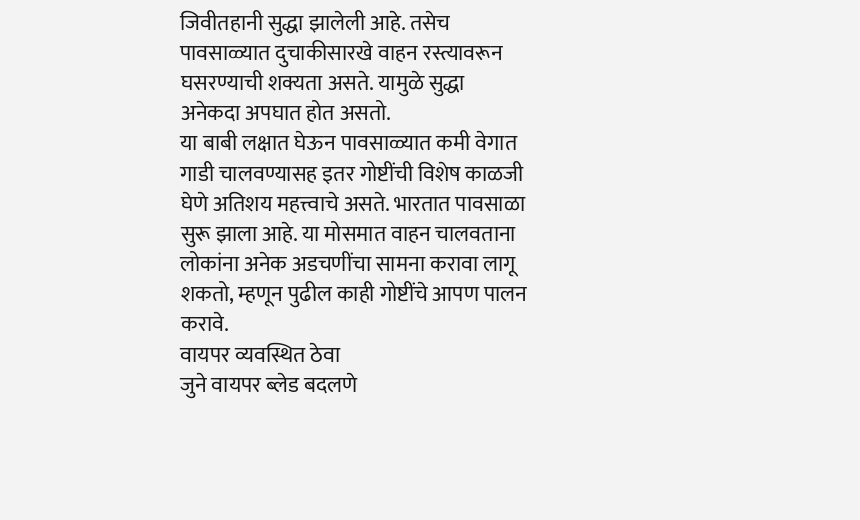जिवीतहानी सुद्धा झालेली आहे. तसेच पावसाळ्यात दुचाकीसारखे वाहन रस्त्यावरून घसरण्याची शक्यता असते. यामुळे सुद्धा अनेकदा अपघात होत असतो.
या बाबी लक्षात घेऊन पावसाळ्यात कमी वेगात गाडी चालवण्यासह इतर गोष्टींची विशेष काळजी घेणे अतिशय महत्त्वाचे असते. भारतात पावसाळा सुरू झाला आहे. या मोसमात वाहन चालवताना लोकांना अनेक अडचणींचा सामना करावा लागू शकतो, म्हणून पुढील काही गोष्टींचे आपण पालन करावे.
वायपर व्यवस्थित ठेवा
जुने वायपर ब्लेड बदलणे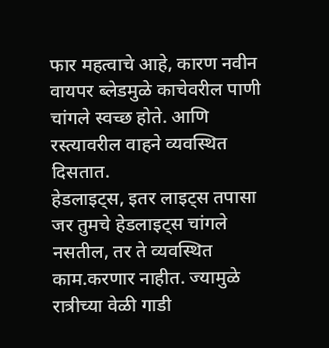फार महत्वाचे आहे, कारण नवीन वायपर ब्लेडमुळे काचेवरील पाणी चांगले स्वच्छ होते. आणि रस्त्यावरील वाहने व्यवस्थित दिसतात.
हेडलाइट्स, इतर लाइट्स तपासा
जर तुमचे हेडलाइट्स चांगले नसतील, तर ते व्यवस्थित काम.करणार नाहीत. ज्यामुळे रात्रीच्या वेळी गाडी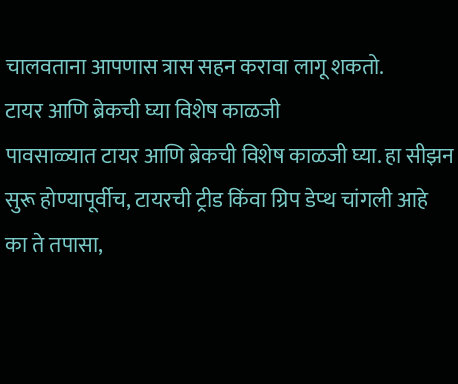चालवताना आपणास त्रास सहन करावा लागू शकतो.
टायर आणि ब्रेकची घ्या विशेष काळजी
पावसाळ्यात टायर आणि ब्रेकची विशेष काळजी घ्या. हा सीझन सुरू होण्यापूर्वीच, टायरची ट्रीड किंवा ग्रिप डेप्थ चांगली आहे का ते तपासा,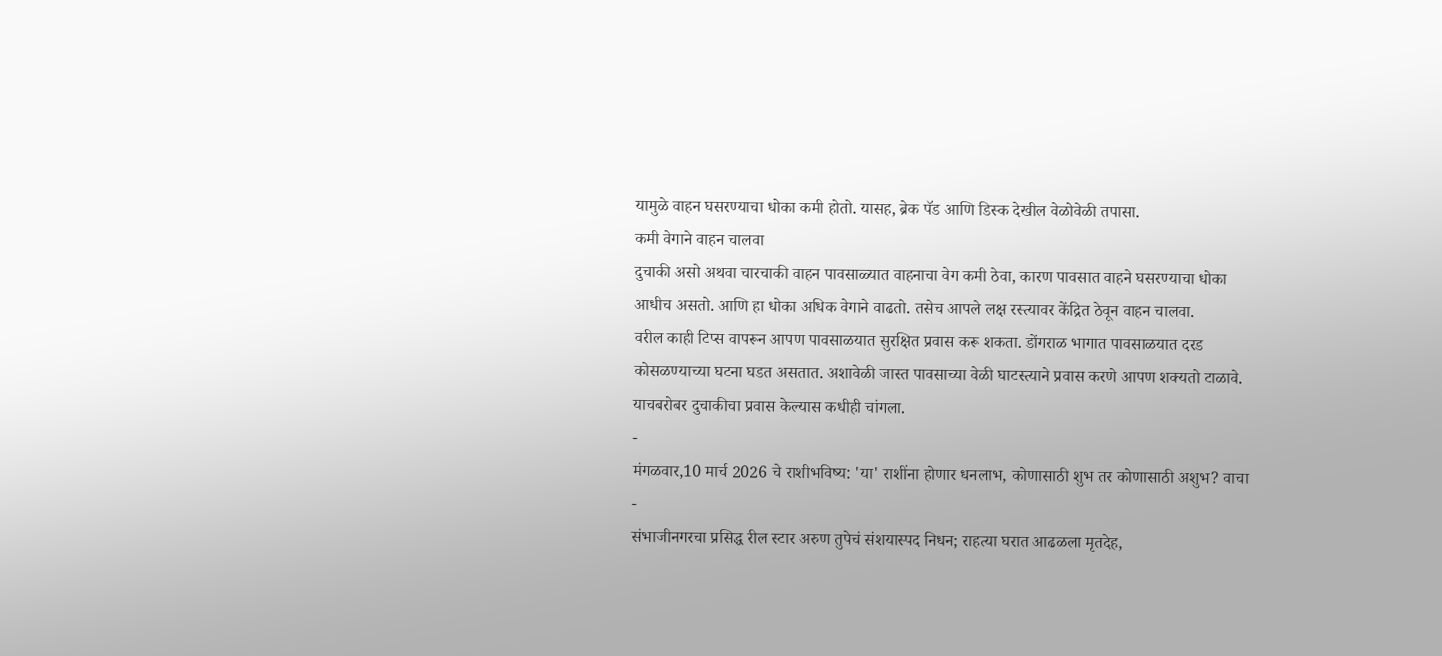यामुळे वाहन घसरण्याचा धोका कमी होतो. यासह, ब्रेक पॅड आणि डिस्क देखील वेळोवेळी तपासा.
कमी वेगाने वाहन चालवा
दुचाकी असो अथवा चारचाकी वाहन पावसाळ्यात वाहनाचा वेग कमी ठेवा, कारण पावसात वाहने घसरण्याचा धोका आधीच असतो. आणि हा धोका अधिक वेगाने वाढतो. तसेच आपले लक्ष रस्त्यावर केंद्रित ठेवून वाहन चालवा.
वरील काही टिप्स वापरून आपण पावसाळयात सुरक्षित प्रवास करू शकता. डोंगराळ भागात पावसाळयात दरड कोसळण्याच्या घटना घडत असतात. अशावेळी जास्त पावसाच्या वेळी घाटस्त्याने प्रवास करणे आपण शक्यतो टाळावे. याचबरोबर दुचाकीचा प्रवास केल्यास कधीही चांगला.
-
मंगळवार,10 मार्च 2026 चे राशीभविष्य: 'या' राशींना होणार धनलाभ, कोणासाठी शुभ तर कोणासाठी अशुभ? वाचा -
संभाजीनगरचा प्रसिद्ध रील स्टार अरुण तुपेचं संशयास्पद निधन; राहत्या घरात आढळला मृतदेह,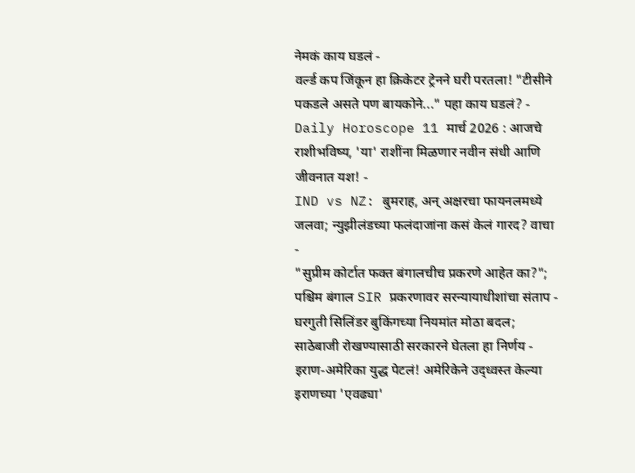नेमकं काय घडलं -
वर्ल्ड कप जिंकून हा क्रिकेटर ट्रेनने घरी परतला! "टीसीने पकडले असते पण बायकोने..." पहा काय घडलं? -
Daily Horoscope 11 मार्च 2026 : आजचे राशीभविष्य, 'या' राशींना मिळणार नवीन संधी आणि जीवनात यश! -
IND vs NZ: बुमराह, अन् अक्षरचा फायनलमध्ये जलवा; न्युझीलंडच्या फलंदाजांना कसं केलं गारद? वाचा -
"सुप्रीम कोर्टात फक्त बंगालचीच प्रकरणे आहेत का?"; पश्चिम बंगाल SIR प्रकरणावर सरन्यायाधीशांचा संताप -
घरगुती सिलिंडर बुकिंगच्या नियमांत मोठा बदल; साठेबाजी रोखण्यासाठी सरकारने घेतला हा निर्णय -
इराण-अमेरिका युद्ध पेटलं! अमेरिकेने उद्ध्वस्त केल्या इराणच्या 'एवढ्या'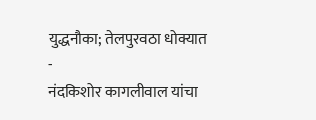युद्धनौका; तेलपुरवठा धोक्यात -
नंदकिशोर कागलीवाल यांचा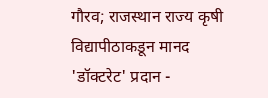गौरव; राजस्थान राज्य कृषी विद्यापीठाकडून मानद 'डॉक्टरेट' प्रदान -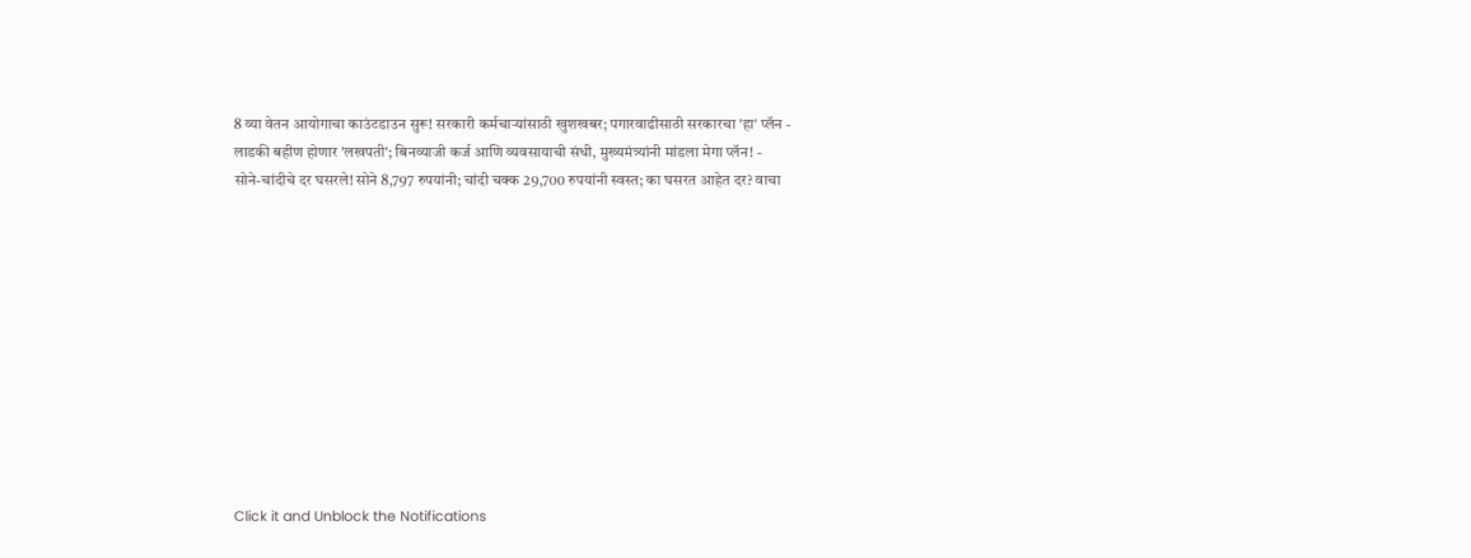8 व्या वेतन आयोगाचा काउंटडाउन सुरू! सरकारी कर्मचाऱ्यांसाठी खुशखबर; पगारवाढीसाठी सरकारचा 'हा' प्लॅन -
लाडकी बहीण होणार 'लखपती'; बिनव्याजी कर्ज आणि व्यवसायाची संधी, मुख्यमंत्र्यांनी मांडला मेगा प्लॅन! -
सोने-चांदीचे दर घसरले! सोने 8,797 रुपयांनी; चांदी चक्क 29,700 रुपयांनी स्वस्त; का घसरत आहेत दर? वाचा











Click it and Unblock the Notifications